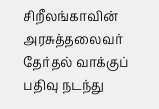சிறீலங்காவின் அரசுத்தலைவர் தேர்தல் வாக்குப் பதிவு நடந்து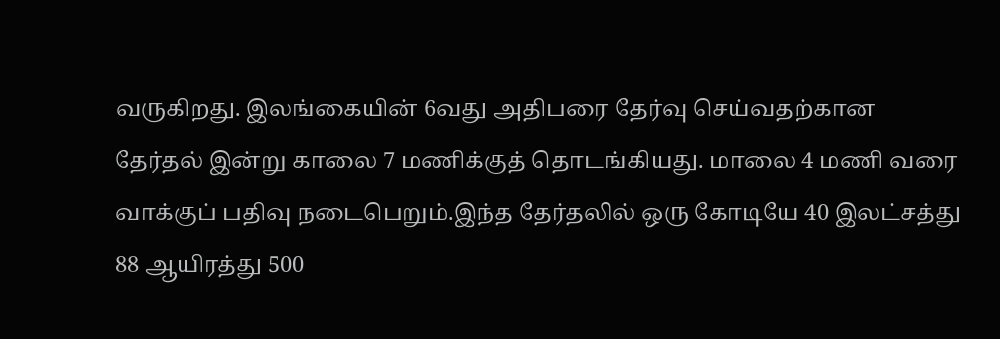வருகிறது. இலங்கையின் 6வது அதிபரை தேர்வு செய்வதற்கான தேர்தல் இன்று காலை 7 மணிக்குத் தொடங்கியது. மாலை 4 மணி வரை வாக்குப் பதிவு நடைபெறும்.இந்த தேர்தலில் ஒரு கோடியே 40 இலட்சத்து 88 ஆயிரத்து 500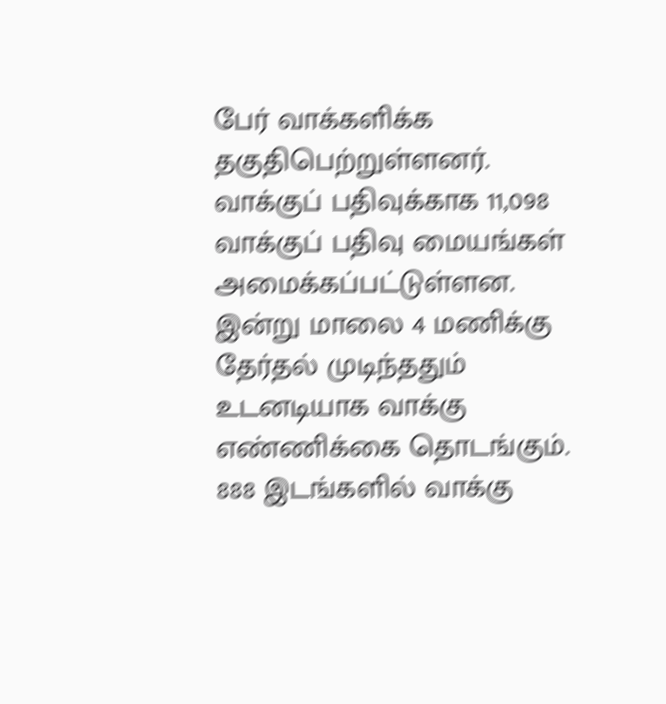பேர் வாக்களிக்க தகுதிபெற்றுள்ளனர். வாக்குப் பதிவுக்காக 11,098 வாக்குப் பதிவு மையங்கள் அமைக்கப்பட்டுள்ளன. இன்று மாலை 4 மணிக்கு தேர்தல் முடிந்ததும் உடனடியாக வாக்கு எண்ணிக்கை தொடங்கும். 888 இடங்களில் வாக்கு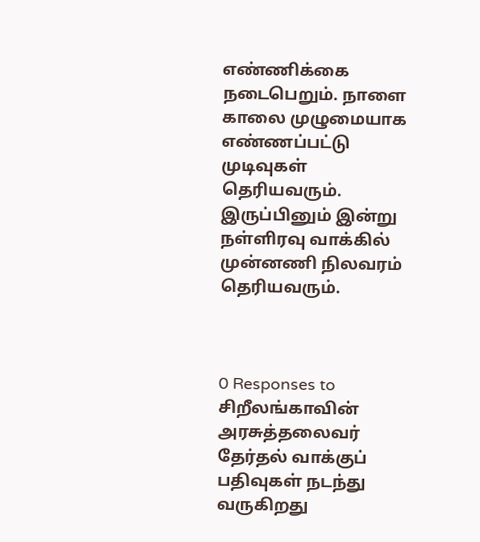எண்ணிக்கை நடைபெறும். நாளை காலை முழுமையாக எண்ணப்பட்டு முடிவுகள் தெரியவரும். இருப்பினும் இன்று நள்ளிரவு வாக்கில் முன்னணி நிலவரம் தெரியவரும்.



0 Responses to சிறீலங்காவின் அரசுத்தலைவர் தேர்தல் வாக்குப் பதிவுகள் நடந்து வருகிறது